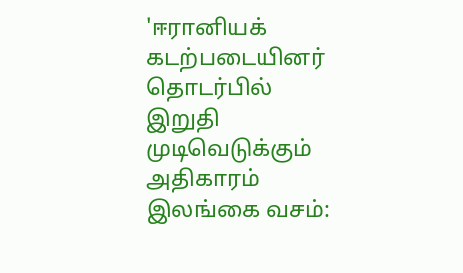'ஈரானியக் கடற்படையினர் தொடர்பில் இறுதி முடிவெடுக்கும் அதிகாரம் இலங்கை வசம்: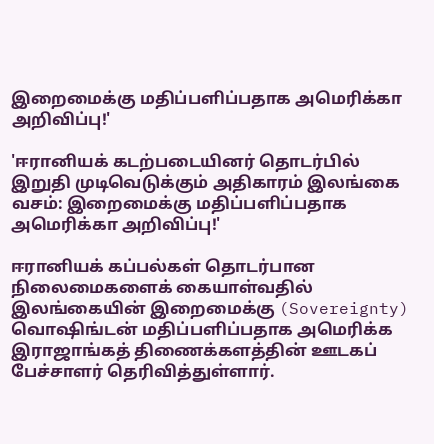இறைமைக்கு மதிப்பளிப்பதாக அமெரிக்கா அறிவிப்பு!'

'ஈரானியக் கடற்படையினர் தொடர்பில் இறுதி முடிவெடுக்கும் அதிகாரம் இலங்கை வசம்: இறைமைக்கு மதிப்பளிப்பதாக அமெரிக்கா அறிவிப்பு!'

ஈரானியக் கப்பல்கள் தொடர்பான நிலைமைகளைக் கையாள்வதில் இலங்கையின் இறைமைக்கு (Sovereignty) வொஷிங்டன் மதிப்பளிப்பதாக அமெரிக்க இராஜாங்கத் திணைக்களத்தின் ஊடகப் பேச்சாளர் தெரிவித்துள்ளார்.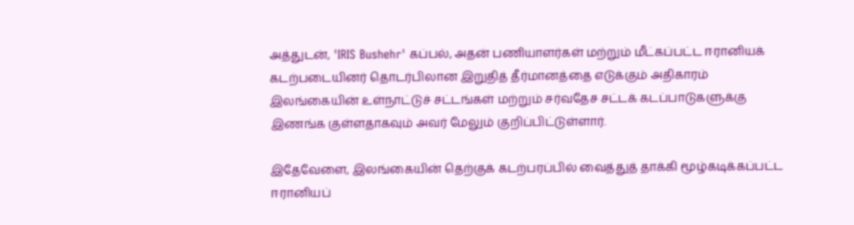அத்துடன், 'IRIS Bushehr' கப்பல், அதன் பணியாளர்கள் மற்றும் மீட்கப்பட்ட ஈரானியக் கடற்படையினர் தொடர்பிலான இறுதித் தீர்மானத்தை எடுக்கும் அதிகாரம் இலங்கையின் உள்நாட்டுச் சட்டங்கள் மற்றும் சர்வதேச சட்டக் கடப்பாடுகளுக்கு இணங்க குள்ளதாகவும் அவர் மேலும் குறிப்பிட்டுள்ளார்.

இதேவேளை, இலங்கையின் தெற்குக் கடற்பரப்பில் வைத்துத் தாக்கி மூழ்கடிக்கப்பட்ட ஈரானியப்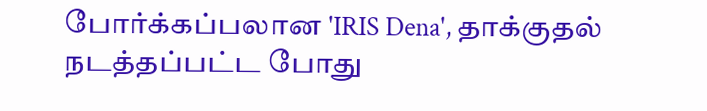போர்க்கப்பலான 'IRIS Dena', தாக்குதல் நடத்தப்பட்ட போது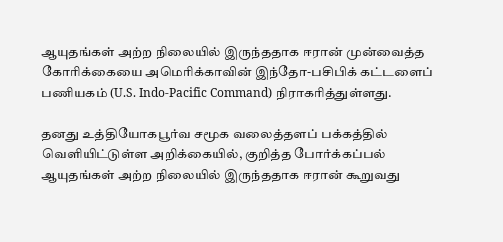ஆயுதங்கள் அற்ற நிலையில் இருந்ததாக ஈரான் முன்வைத்த கோரிக்கையை அமெரிக்காவின் இந்தோ-பசிபிக் கட்டளைப் பணியகம் (U.S. Indo-Pacific Command) நிராகரித்துள்ளது.

தனது உத்தியோகபூர்வ சமூக வலைத்தளப் பக்கத்தில் வெளியிட்டுள்ள அறிக்கையில், குறித்த போர்க்கப்பல் ஆயுதங்கள் அற்ற நிலையில் இருந்ததாக ஈரான் கூறுவது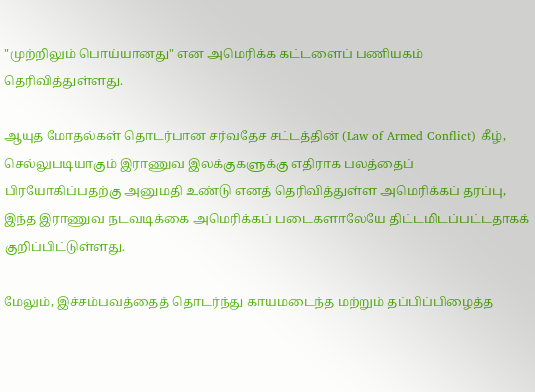"முற்றிலும் பொய்யானது" என அமெரிக்க கட்டளைப் பணியகம் தெரிவித்துள்ளது.

ஆயுத மோதல்கள் தொடர்பான சர்வதேச சட்டத்தின் (Law of Armed Conflict) கீழ், செல்லுபடியாகும் இராணுவ இலக்குகளுக்கு எதிராக பலத்தைப் பிரயோகிப்பதற்கு அனுமதி உண்டு எனத் தெரிவித்துள்ள அமெரிக்கப் தரப்பு, இந்த இராணுவ நடவடிக்கை அமெரிக்கப் படைகளாலேயே திட்டமிடப்பட்டதாகக் குறிப்பிட்டுள்ளது.

மேலும், இச்சம்பவத்தைத் தொடர்ந்து காயமடைந்த மற்றும் தப்பிப்பிழைத்த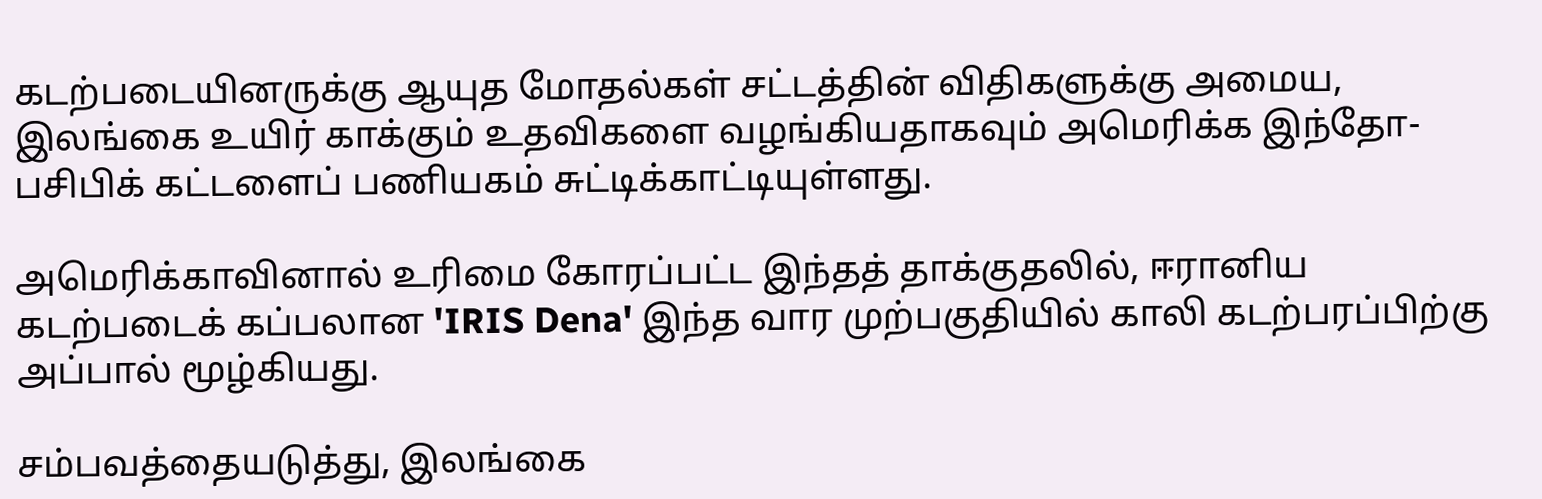கடற்படையினருக்கு ஆயுத மோதல்கள் சட்டத்தின் விதிகளுக்கு அமைய, இலங்கை உயிர் காக்கும் உதவிகளை வழங்கியதாகவும் அமெரிக்க இந்தோ-பசிபிக் கட்டளைப் பணியகம் சுட்டிக்காட்டியுள்ளது.

அமெரிக்காவினால் உரிமை கோரப்பட்ட இந்தத் தாக்குதலில், ஈரானிய கடற்படைக் கப்பலான 'IRIS Dena' இந்த வார முற்பகுதியில் காலி கடற்பரப்பிற்கு அப்பால் மூழ்கியது.

சம்பவத்தையடுத்து, இலங்கை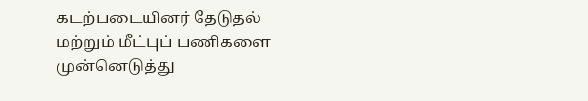கடற்படையினர் தேடுதல் மற்றும் மீட்புப் பணிகளை முன்னெடுத்து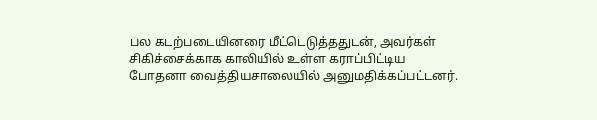பல கடற்படையினரை மீட்டெடுத்ததுடன், அவர்கள் சிகிச்சைக்காக காலியில் உள்ள கராப்பிட்டிய போதனா வைத்தியசாலையில் அனுமதிக்கப்பட்டனர்.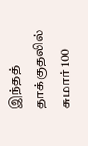இந்தத் தாக்குதலில் சுமார் 100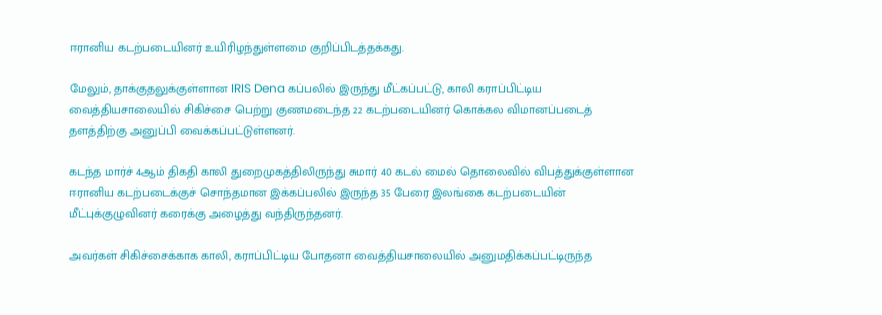ஈரானிய கடற்படையினர் உயிரிழந்துள்ளமை குறிப்பிடத்தக்கது.

மேலும், தாக்குதலுக்குள்ளான IRIS Dena கப்பலில் இருந்து மீட்கப்பட்டு, காலி கராப்பிட்டிய வைத்தியசாலையில் சிகிச்சை பெற்று குணமடைந்த 22 கடற்படையினர் கொக்கல விமானப்படைத் தளத்திற்கு அனுப்பி வைக்கப்பட்டுள்ளனர்.

கடந்த மார்ச் 4ஆம் திகதி காலி துறைமுகத்திலிருந்து சுமார் 40 கடல் மைல் தொலைவில் விபத்துக்குள்ளான ஈரானிய கடற்படைக்குச் சொந்தமான இக்கப்பலில் இருந்த 35 பேரை இலங்கை கடற்படையின் மீட்புக்குழுவினர் கரைக்கு அழைத்து வந்திருந்தனர்.

அவர்கள் சிகிச்சைக்காக காலி, கராப்பிட்டிய போதனா வைத்தியசாலையில் அனுமதிக்கப்பட்டிருந்த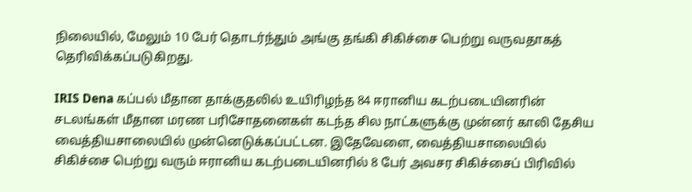நிலையில், மேலும் 10 பேர் தொடர்ந்தும் அங்கு தங்கி சிகிச்சை பெற்று வருவதாகத் தெரிவிக்கப்படுகிறது.

IRIS Dena கப்பல் மீதான தாக்குதலில் உயிரிழந்த 84 ஈரானிய கடற்படையினரின் சடலங்கள் மீதான மரண பரிசோதனைகள் கடந்த சில நாட்களுக்கு முன்னர் காலி தேசிய வைத்தியசாலையில் முன்னெடுக்கப்பட்டன. இதேவேளை, வைத்தியசாலையில் சிகிச்சை பெற்று வரும் ஈரானிய கடற்படையினரில் 8 பேர் அவசர சிகிச்சைப் பிரிவில்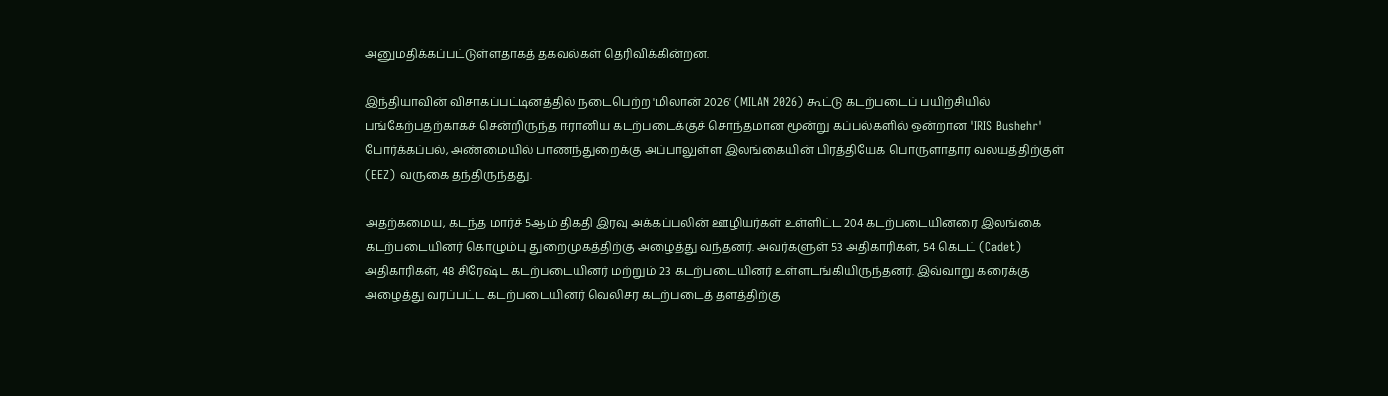அனுமதிக்கப்பட்டுள்ளதாகத் தகவல்கள் தெரிவிக்கின்றன.

இந்தியாவின் விசாகப்பட்டினத்தில் நடைபெற்ற 'மிலான் 2026' (MILAN 2026) கூட்டு கடற்படைப் பயிற்சியில் பங்கேற்பதற்காகச் சென்றிருந்த ஈரானிய கடற்படைக்குச் சொந்தமான மூன்று கப்பல்களில் ஒன்றான 'IRIS Bushehr' போர்க்கப்பல், அண்மையில் பாணந்துறைக்கு அப்பாலுள்ள இலங்கையின் பிரத்தியேக பொருளாதார வலயத்திற்குள் (EEZ) வருகை தந்திருந்தது.

அதற்கமைய, கடந்த மார்ச் 5ஆம் திகதி இரவு அக்கப்பலின் ஊழியர்கள் உள்ளிட்ட 204 கடற்படையினரை இலங்கை கடற்படையினர் கொழும்பு துறைமுகத்திற்கு அழைத்து வந்தனர். அவர்களுள் 53 அதிகாரிகள், 54 கெடட் (Cadet) அதிகாரிகள், 48 சிரேஷ்ட கடற்படையினர் மற்றும் 23 கடற்படையினர் உள்ளடங்கியிருந்தனர். இவ்வாறு கரைக்கு அழைத்து வரப்பட்ட கடற்படையினர் வெலிசர கடற்படைத் தளத்திற்கு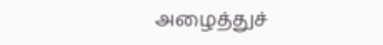அழைத்துச்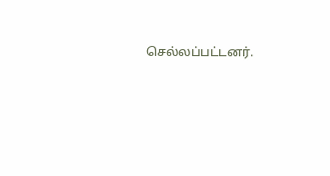செல்லப்பட்டனர்.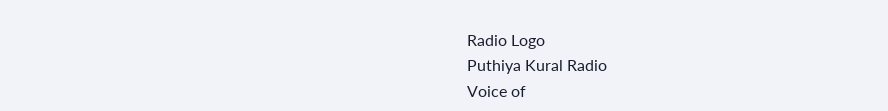Radio Logo
Puthiya Kural Radio
Voice of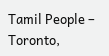Tamil People – Toronto,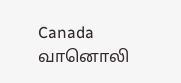Canada
வானொலி